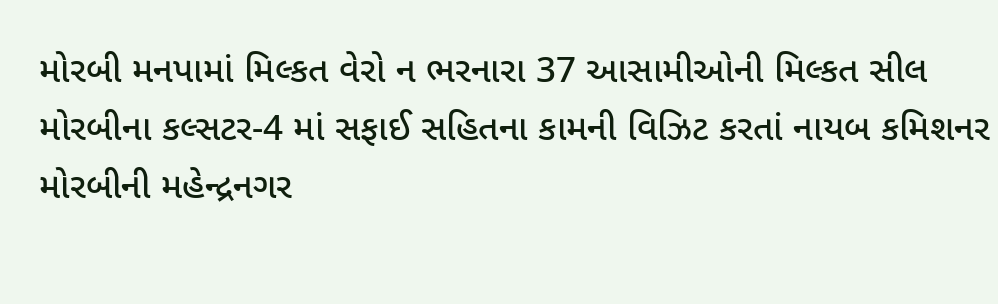મોરબી મનપામાં મિલ્કત વેરો ન ભરનારા 37 આસામીઓની મિલ્કત સીલ મોરબીના કલ્સટર-4 માં સફાઈ સહિતના કામની વિઝિટ કરતાં નાયબ કમિશનર મોરબીની મહેન્દ્રનગર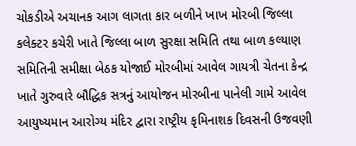ચોકડીએ અચાનક આગ લાગતા કાર બળીને ખાખ મોરબી જિલ્લા કલેક્ટર કચેરી ખાતે જિલ્લા બાળ સુરક્ષા સમિતિ તથા બાળ કલ્યાણ સમિતિની સમીક્ષા બેઠક યોજાઈ મોરબીમાં આવેલ ગાયત્રી ચેતના કેન્દ્ર ખાતે ગુરુવારે બૌદ્ધિક સત્રનું આયોજન મોરબીના પાનેલી ગામે આવેલ આયુષ્યમાન આરોગ્ય મંદિર દ્વારા રાષ્ટ્રીય કૃમિનાશક દિવસની ઉજવણી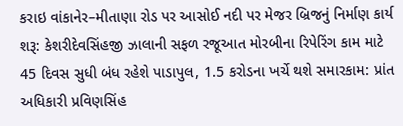કરાઇ વાંકાનેર–મીતાણા રોડ પર આસોઈ નદી પર મેજર બ્રિજનું નિર્માણ કાર્ય શરૂ: કેશરીદેવસિંહજી ઝાલાની સફળ રજૂઆત મોરબીના રિપેરિંગ કામ માટે 45 દિવસ સુધી બંધ રહેશે પાડાપુલ, 1.5 કરોડના ખર્ચે થશે સમારકામ: પ્રાંત અધિકારી પ્રવિણસિંહ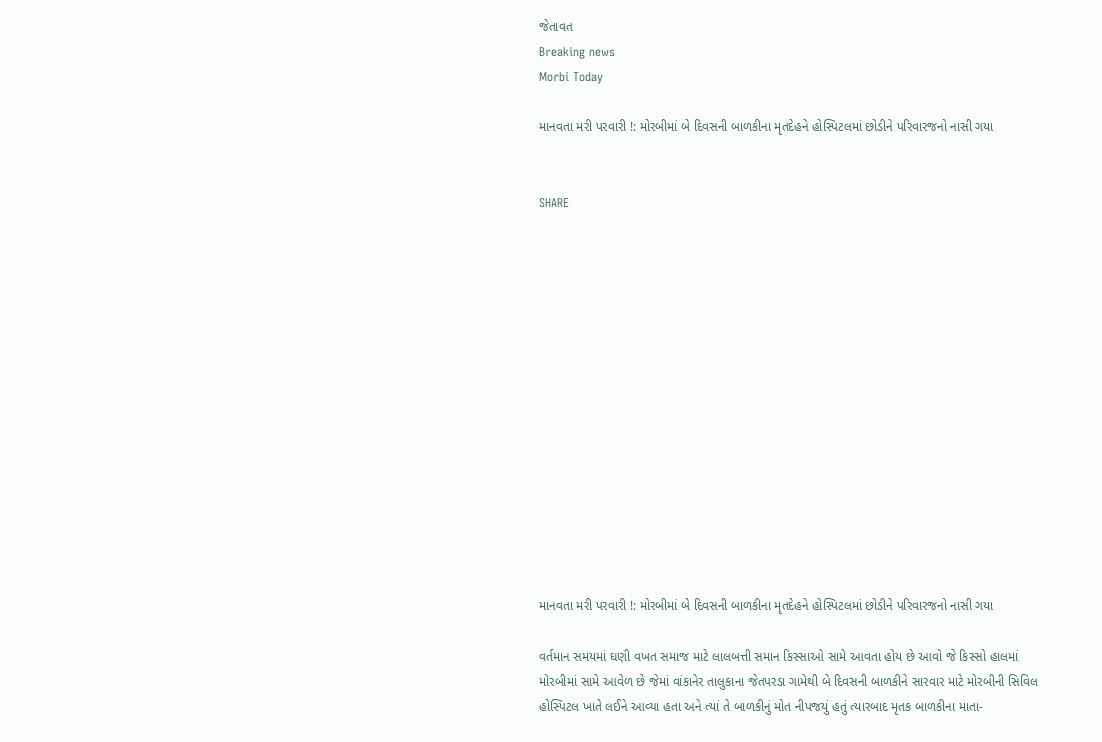જેતાવત
Breaking news
Morbi Today

માનવતા મરી પરવારી !: મોરબીમાં બે દિવસની બાળકીના મૃતદેહને હોસ્પિટલમાં છોડીને પરિવારજનો નાસી ગયા


SHARE















માનવતા મરી પરવારી !: મોરબીમાં બે દિવસની બાળકીના મૃતદેહને હોસ્પિટલમાં છોડીને પરિવારજનો નાસી ગયા

વર્તમાન સમયમાં ઘણી વખત સમાજ માટે લાલબત્તી સમાન કિસ્સાઓ સામે આવતા હોય છે આવો જે કિસ્સો હાલમાં મોરબીમાં સામે આવેળ છે જેમાં વાંકાનેર તાલુકાના જેતપરડા ગામેથી બે દિવસની બાળકીને સારવાર માટે મોરબીની સિવિલ હોસ્પિટલ ખાતે લઈને આવ્યા હતા અને ત્યાં તે બાળકીનું મોત નીપજયું હતું ત્યારબાદ મૃતક બાળકીના માતા-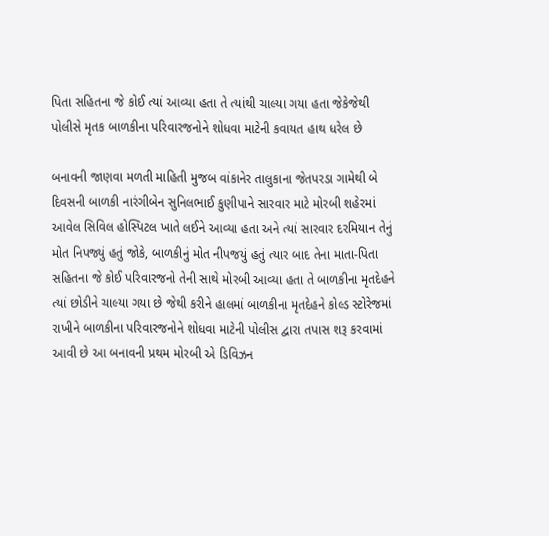પિતા સહિતના જે કોઈ ત્યાં આવ્યા હતા તે ત્યાંથી ચાલ્યા ગયા હતા જેકેજેથી પોલીસે મૃતક બાળકીના પરિવારજનોને શોધવા માટેની કવાયત હાથ ધરેલ છે

બનાવની જાણવા મળતી માહિતી મુજબ વાંકાનેર તાલુકાના જેતપરડા ગામેથી બે દિવસની બાળકી નારંગીબેન સુનિલભાઈ કુણીપાને સારવાર માટે મોરબી શહેરમાં આવેલ સિવિલ હોસ્પિટલ ખાતે લઈને આવ્યા હતા અને ત્યાં સારવાર દરમિયાન તેનું મોત નિપજ્યું હતું જોકે, બાળકીનું મોત નીપજયું હતું ત્યાર બાદ તેના માતા-પિતા સહિતના જે કોઈ પરિવારજનો તેની સાથે મોરબી આવ્યા હતા તે બાળકીના મૃતદેહને ત્યાં છોડીને ચાલ્યા ગયા છે જેથી કરીને હાલમાં બાળકીના મૃતદેહને કોલ્ડ સ્ટોરેજમાં રાખીને બાળકીના પરિવારજનોને શોધવા માટેની પોલીસ દ્વારા તપાસ શરૂ કરવામાં આવી છે આ બનાવની પ્રથમ મોરબી એ ડિવિઝન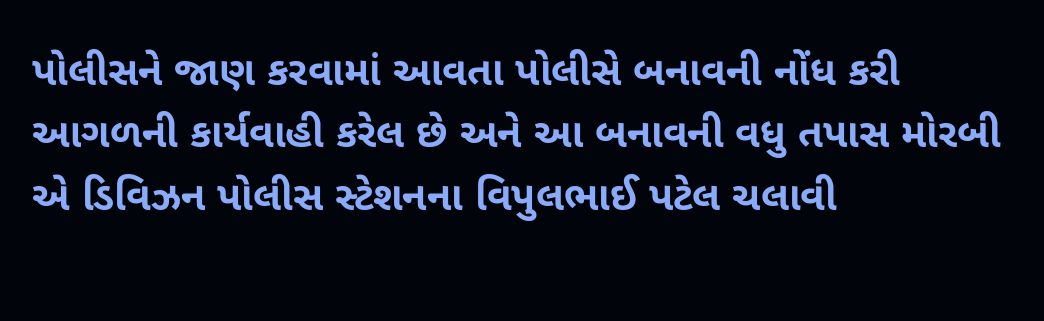પોલીસને જાણ કરવામાં આવતા પોલીસે બનાવની નોંધ કરી આગળની કાર્યવાહી કરેલ છે અને આ બનાવની વધુ તપાસ મોરબી એ ડિવિઝન પોલીસ સ્ટેશનના વિપુલભાઈ પટેલ ચલાવી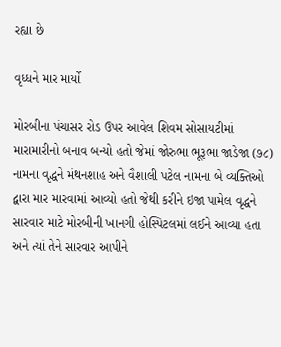રહ્યા છે

વૃધ્ધને માર માર્યો

મોરબીના પંચાસર રોડ ઉપર આવેલ શિવમ સોસાયટીમાં મારામારીનો બનાવ બન્યો હતો જેમાં જોરુભા ભૂરૂભા જાડેજા (૭૮) નામના વૃદ્ધને મંથનશાહ અને વૈશાલી પટેલ નામના બે વ્યક્તિઓ દ્વારા માર મારવામાં આવ્યો હતો જેથી કરીને ઇજા પામેલ વૃદ્ધને સારવાર માટે મોરબીની ખાનગી હોસ્પિટલમાં લઈને આવ્યા હતા અને ત્યાં તેને સારવાર આપીને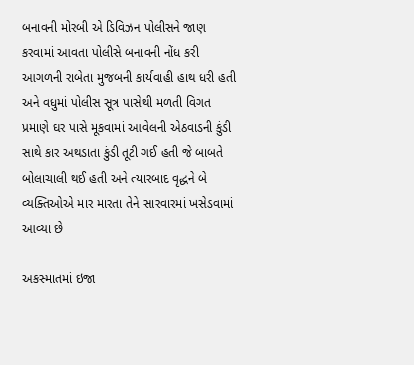બનાવની મોરબી એ ડિવિઝન પોલીસને જાણ કરવામાં આવતા પોલીસે બનાવની નોંધ કરી આગળની રાબેતા મુજબની કાર્યવાહી હાથ ધરી હતી અને વધુમાં પોલીસ સૂત્ર પાસેથી મળતી વિગત પ્રમાણે ઘર પાસે મૂકવામાં આવેલની એઠવાડની કુંડી સાથે કાર અથડાતા કુંડી તૂટી ગઈ હતી જે બાબતે બોલાચાલી થઈ હતી અને ત્યારબાદ વૃદ્ધને બે વ્યક્તિઓએ માર મારતા તેને સારવારમાં ખસેડવામાં આવ્યા છે

અકસ્માતમાં ઇજા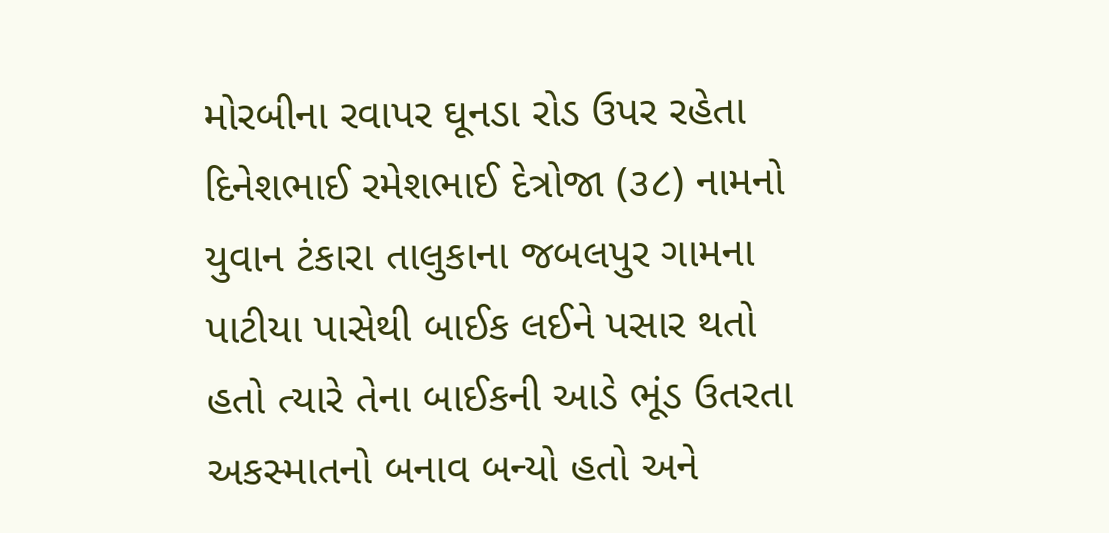મોરબીના રવાપર ઘૂનડા રોડ ઉપર રહેતા દિનેશભાઈ રમેશભાઈ દેત્રોજા (૩૮) નામનો યુવાન ટંકારા તાલુકાના જબલપુર ગામના પાટીયા પાસેથી બાઈક લઈને પસાર થતો હતો ત્યારે તેના બાઈકની આડે ભૂંડ ઉતરતા અકસ્માતનો બનાવ બન્યો હતો અને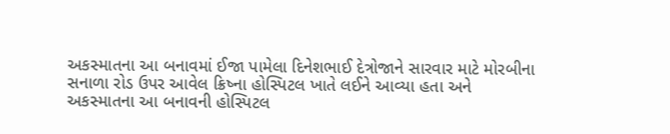અકસ્માતના આ બનાવમાં ઈજા પામેલા દિનેશભાઈ દેત્રોજાને સારવાર માટે મોરબીના સનાળા રોડ ઉપર આવેલ ક્રિષ્ના હોસ્પિટલ ખાતે લઈને આવ્યા હતા અને અકસ્માતના આ બનાવની હોસ્પિટલ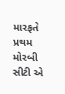મારફતે પ્રથમ મોરબી સીટી એ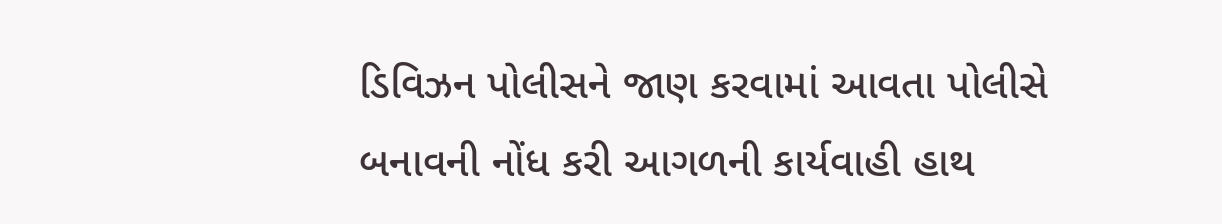ડિવિઝન પોલીસને જાણ કરવામાં આવતા પોલીસે બનાવની નોંધ કરી આગળની કાર્યવાહી હાથ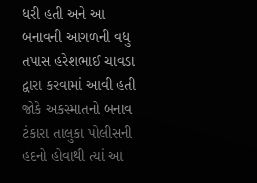ધરી હતી અને આ બનાવની આગળની વધુ તપાસ હરેશભાઈ ચાવડા દ્વારા કરવામાં આવી હતી જોકે અકસ્માતનો બનાવ ટંકારા તાલુકા પોલીસની હદનો હોવાથી ત્યાં આ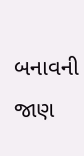બનાવની જાણ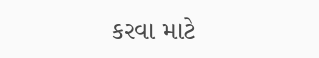કરવા માટે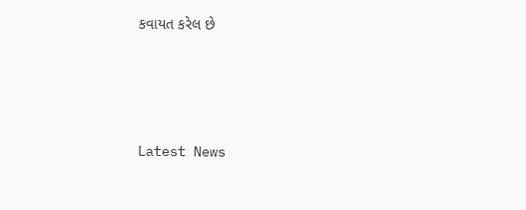કવાયત કરેલ છે






Latest News